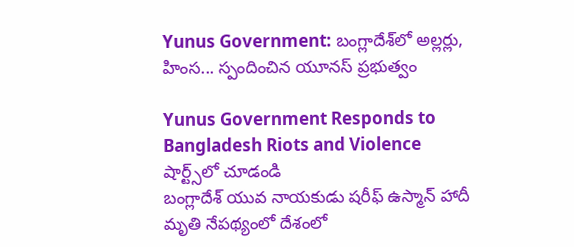Yunus Government: బంగ్లాదేశ్‌లో అల్లర్లు, హింస... స్పందించిన యూనస్ ప్రభుత్వం

Yunus Government Responds to Bangladesh Riots and Violence
షార్ట్స్‌లో చూడండి
బంగ్లాదేశ్ యువ నాయకుడు షరీఫ్ ఉస్మాన్ హాదీ మృతి నేపథ్యంలో దేశంలో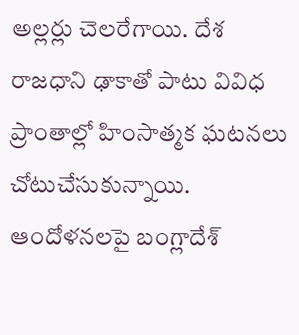అల్లర్లు చెలరేగాయి. దేశ రాజధాని ఢాకాతో పాటు వివిధ ప్రాంతాల్లో హింసాత్మక ఘటనలు చోటుచేసుకున్నాయి. ఆందోళనలపై బంగ్లాదేశ్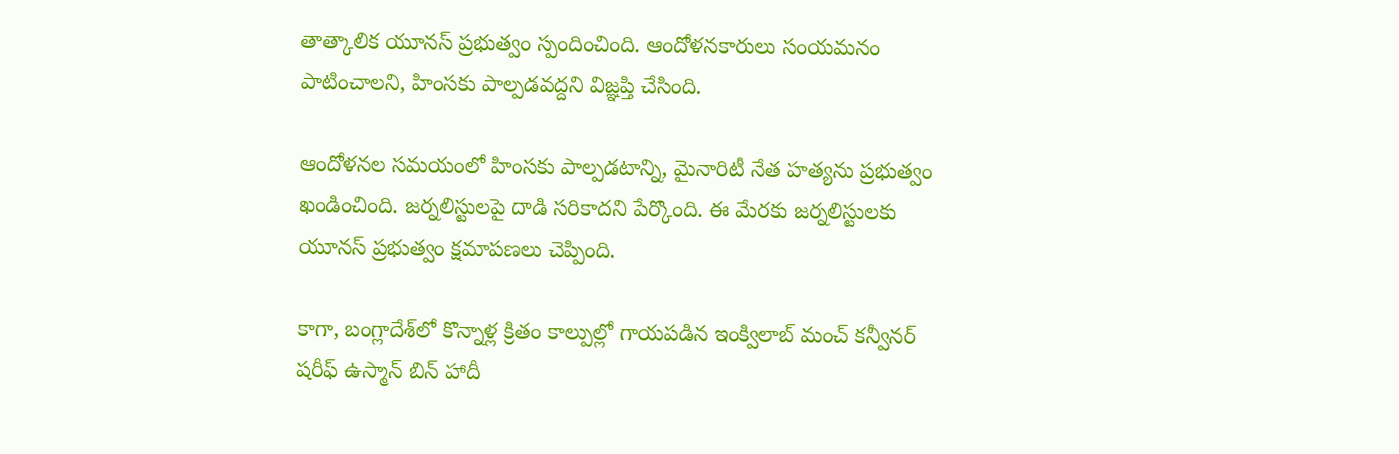తాత్కాలిక యూనస్ ప్రభుత్వం స్పందించింది. ఆందోళనకారులు సంయమనం పాటించాలని, హింసకు పాల్పడవద్దని విజ్ఞప్తి చేసింది.

ఆందోళనల సమయంలో హింసకు పాల్పడటాన్ని, మైనారిటీ నేత హత్యను ప్రభుత్వం ఖండించింది. జర్నలిస్టులపై దాడి సరికాదని పేర్కొంది. ఈ మేరకు జర్నలిస్టులకు యూనస్ ప్రభుత్వం క్షమాపణలు చెప్పింది.

కాగా, బంగ్లాదేశ్‌లో కొన్నాళ్ల క్రితం కాల్పుల్లో గాయపడిన ఇంక్విలాబ్ మంచ్ కన్వీనర్ షరీఫ్ ఉస్మాన్ బిన్ హాదీ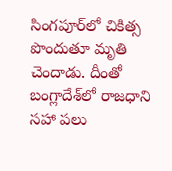సింగపూర్‌లో చికిత్స పొందుతూ మృతి చెందాడు. దీంతో బంగ్లాదేశ్‌లో రాజధాని సహా పలు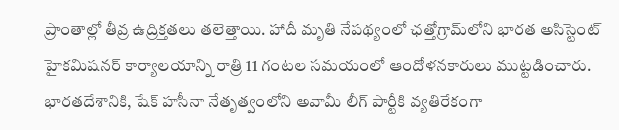ప్రాంతాల్లో తీవ్ర ఉద్రిక్తతలు తలెత్తాయి. హాదీ మృతి నేపథ్యంలో ఛత్తోగ్రామ్‌లోని భారత అసిస్టెంట్ హైకమిషనర్ కార్యాలయాన్ని రాత్రి 11 గంటల సమయంలో ఆందోళనకారులు ముట్టడించారు. భారతదేశానికి, షేక్ హసీనా నేతృత్వంలోని అవామీ లీగ్ పార్టీకి వ్యతిరేకంగా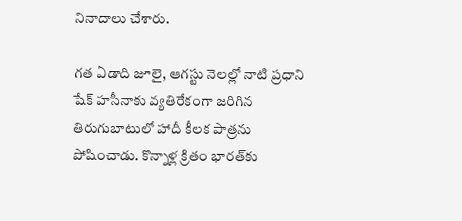నినాదాలు చేశారు.

గత ఏడాది జూలై, ఆగస్టు నెలల్లో నాటి ప్రధాని షేక్ హసీనాకు వ్యతిరేకంగా జరిగిన తిరుగుబాటులో హాదీ కీలక పాత్రను పోషించాడు. కొన్నాళ్ల క్రితం భారత్‌కు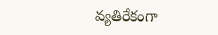వ్యతిరేకంగా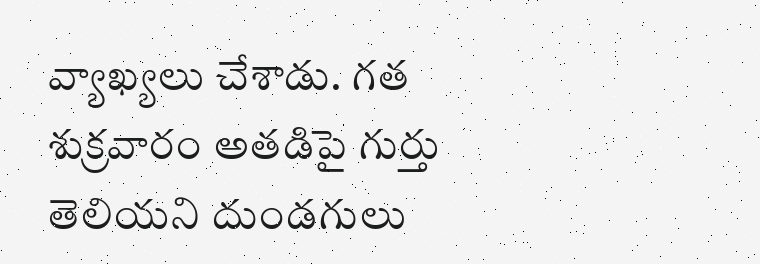వ్యాఖ్యలు చేశాడు. గత శుక్రవారం అతడిపై గుర్తు తెలియని దుండగులు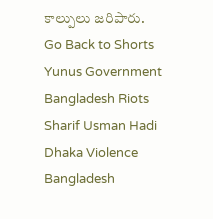కాల్పులు జరిపారు.
Go Back to Shorts
Yunus Government
Bangladesh Riots
Sharif Usman Hadi
Dhaka Violence
Bangladesh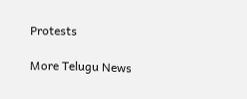Protests

More Telugu News